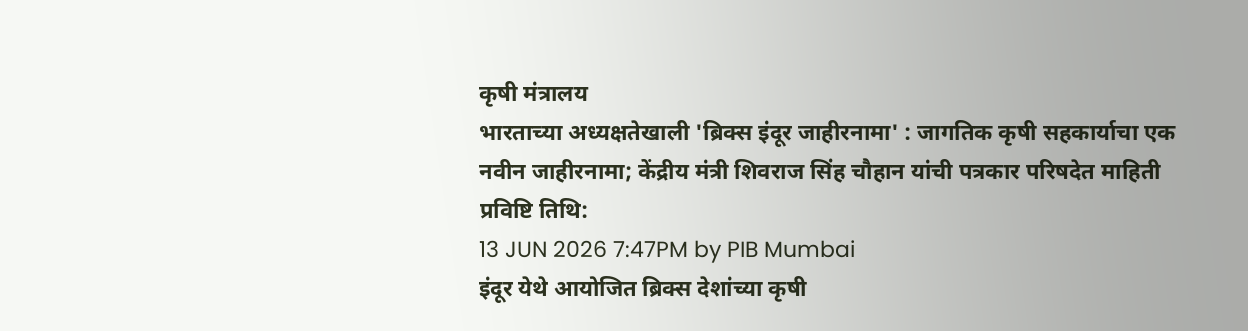कृषी मंत्रालय
भारताच्या अध्यक्षतेखाली 'ब्रिक्स इंदूर जाहीरनामा' : जागतिक कृषी सहकार्याचा एक नवीन जाहीरनामा; केंद्रीय मंत्री शिवराज सिंह चौहान यांची पत्रकार परिषदेत माहिती
प्रविष्टि तिथि:
13 JUN 2026 7:47PM by PIB Mumbai
इंदूर येथे आयोजित ब्रिक्स देशांच्या कृषी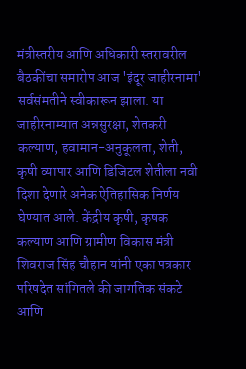मंत्रीस्तरीय आणि अधिकारी स्तरावरील बैठकींचा समारोप आज 'इंदूर जाहीरनामा' सर्वसंमतीने स्वीकारून झाला. या जाहीरनाम्यात अन्नसुरक्षा, शेतकरी कल्याण, हवामान-अनुकूलता, शेती, कृषी व्यापार आणि डिजिटल शेतीला नवी दिशा देणारे अनेक ऐतिहासिक निर्णय घेण्यात आले. केंद्रीय कृषी, कृषक कल्याण आणि ग्रामीण विकास मंत्री शिवराज सिंह चौहान यांनी एका पत्रकार परिषदेत सांगितले की जागतिक संकटे आणि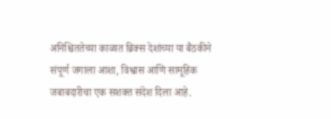अनिश्चिततेच्या काळात ब्रिक्स देशांच्या या बैठकीने संपूर्ण जगाला आशा, विश्वास आणि सामूहिक जबाबदारीचा एक सशक्त संदेश दिला आहे.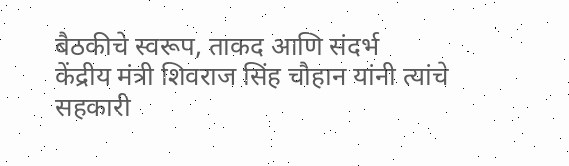बैठकीचे स्वरूप, ताकद आणि संदर्भ
केंद्रीय मंत्री शिवराज सिंह चौहान यांनी त्यांचे सहकारी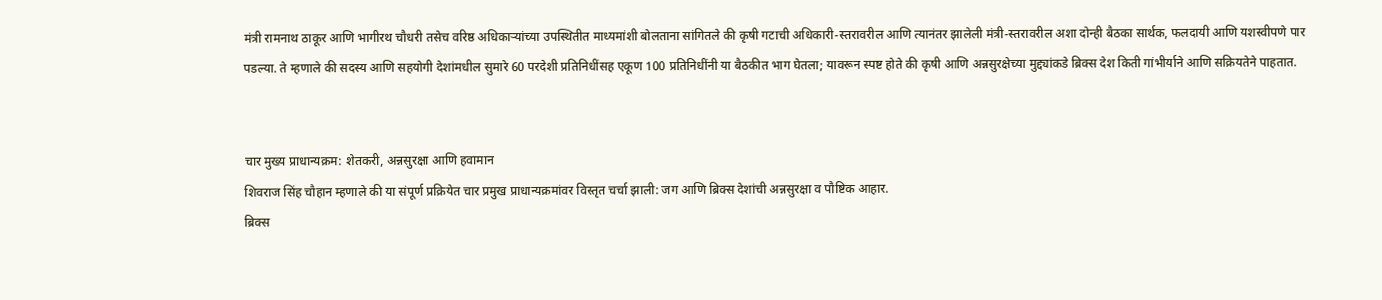मंत्री रामनाथ ठाकूर आणि भागीरथ चौधरी तसेच वरिष्ठ अधिकाऱ्यांच्या उपस्थितीत माध्यमांशी बोलताना सांगितले की कृषी गटाची अधिकारी-स्तरावरील आणि त्यानंतर झालेली मंत्री-स्तरावरील अशा दोन्ही बैठका सार्थक, फलदायी आणि यशस्वीपणे पार पडल्या. ते म्हणाले की सदस्य आणि सहयोगी देशांमधील सुमारे 60 परदेशी प्रतिनिधींसह एकूण 100 प्रतिनिधींनी या बैठकीत भाग घेतला; यावरून स्पष्ट होते की कृषी आणि अन्नसुरक्षेच्या मुद्द्यांकडे ब्रिक्स देश किती गांभीर्याने आणि सक्रियतेने पाहतात.


चार मुख्य प्राधान्यक्रम: शेतकरी, अन्नसुरक्षा आणि हवामान
शिवराज सिंह चौहान म्हणाले की या संपूर्ण प्रक्रियेत चार प्रमुख प्राधान्यक्रमांवर विस्तृत चर्चा झाली: जग आणि ब्रिक्स देशांची अन्नसुरक्षा व पौष्टिक आहार.
ब्रिक्स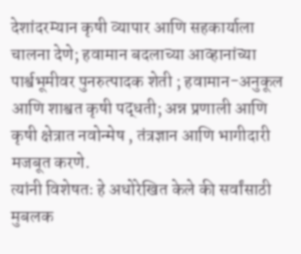देशांदरम्यान कृषी व्यापार आणि सहकार्याला चालना देणे; हवामान बदलाच्या आव्हानांच्या पार्श्वभूमीवर पुनरुत्पादक शेती ; हवामान-अनुकूल आणि शाश्वत कृषी पद्धती; अन्न प्रणाली आणि कृषी क्षेत्रात नवोन्मेष , तंत्रज्ञान आणि भागीदारी मजबूत करणे.
त्यांनी विशेषतः हे अधोरेखित केले की सर्वांसाठी मुबलक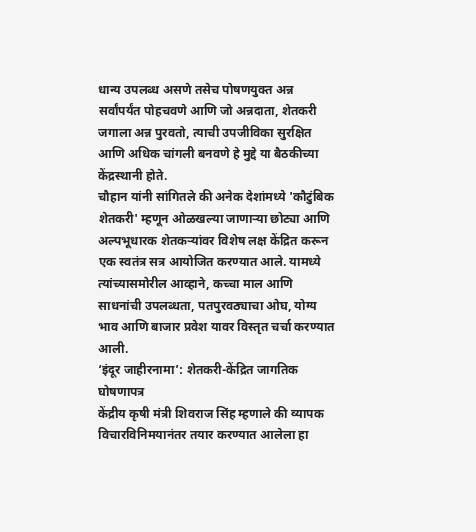धान्य उपलब्ध असणे तसेच पोषणयुक्त अन्न सर्वांपर्यंत पोहचवणे आणि जो अन्नदाता, शेतकरी जगाला अन्न पुरवतो, त्याची उपजीविका सुरक्षित आणि अधिक चांगली बनवणे हे मुद्दे या बैठकीच्या केंद्रस्थानी होते.
चौहान यांनी सांगितले की अनेक देशांमध्ये 'कौटुंबिक शेतकरी' म्हणून ओळखल्या जाणाऱ्या छोट्या आणि अल्पभूधारक शेतकऱ्यांवर विशेष लक्ष केंद्रित करून एक स्वतंत्र सत्र आयोजित करण्यात आले. यामध्ये त्यांच्यासमोरील आव्हाने, कच्चा माल आणि साधनांची उपलब्धता, पतपुरवठ्याचा ओघ, योग्य भाव आणि बाजार प्रवेश यावर विस्तृत चर्चा करण्यात आली.
‘इंदूर जाहीरनामा’: शेतकरी-केंद्रित जागतिक घोषणापत्र
केंद्रीय कृषी मंत्री शिवराज सिंह म्हणाले की व्यापक विचारविनिमयानंतर तयार करण्यात आलेला हा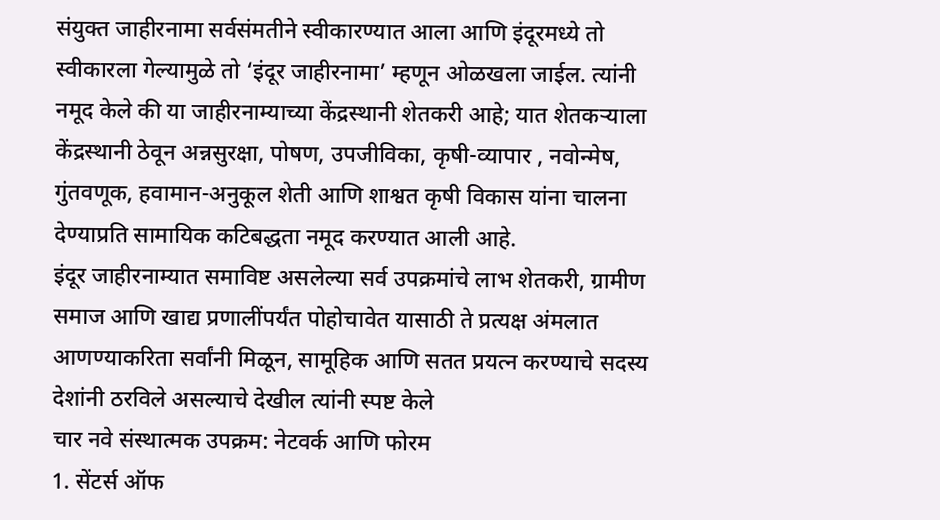संयुक्त जाहीरनामा सर्वसंमतीने स्वीकारण्यात आला आणि इंदूरमध्ये तो स्वीकारला गेल्यामुळे तो ‘इंदूर जाहीरनामा’ म्हणून ओळखला जाईल. त्यांनी नमूद केले की या जाहीरनाम्याच्या केंद्रस्थानी शेतकरी आहे; यात शेतकऱ्याला केंद्रस्थानी ठेवून अन्नसुरक्षा, पोषण, उपजीविका, कृषी-व्यापार , नवोन्मेष, गुंतवणूक, हवामान-अनुकूल शेती आणि शाश्वत कृषी विकास यांना चालना देण्याप्रति सामायिक कटिबद्धता नमूद करण्यात आली आहे.
इंदूर जाहीरनाम्यात समाविष्ट असलेल्या सर्व उपक्रमांचे लाभ शेतकरी, ग्रामीण समाज आणि खाद्य प्रणालींपर्यंत पोहोचावेत यासाठी ते प्रत्यक्ष अंमलात आणण्याकरिता सर्वांनी मिळून, सामूहिक आणि सतत प्रयत्न करण्याचे सदस्य देशांनी ठरविले असल्याचे देखील त्यांनी स्पष्ट केले
चार नवे संस्थात्मक उपक्रम: नेटवर्क आणि फोरम
1. सेंटर्स ऑफ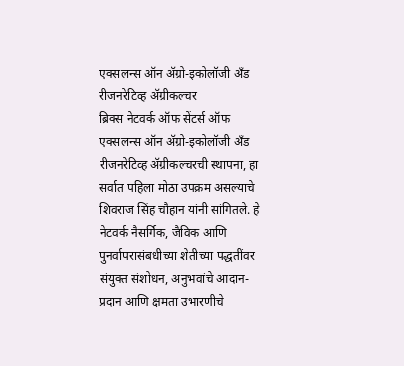एक्सलन्स ऑन ॲग्रो-इकोलॉजी अँड रीजनरेटिव्ह ॲग्रीकल्चर
ब्रिक्स नेटवर्क ऑफ सेंटर्स ऑफ एक्सलन्स ऑन ॲग्रो-इकोलॉजी अँड रीजनरेटिव्ह ॲग्रीकल्चरची स्थापना, हा सर्वात पहिला मोठा उपक्रम असल्याचे शिवराज सिंह चौहान यांनी सांगितले. हे नेटवर्क नैसर्गिक, जैविक आणि पुनर्वापरासंबधीच्या शेतीच्या पद्धतींवर संयुक्त संशोधन, अनुभवांचे आदान-प्रदान आणि क्षमता उभारणीचे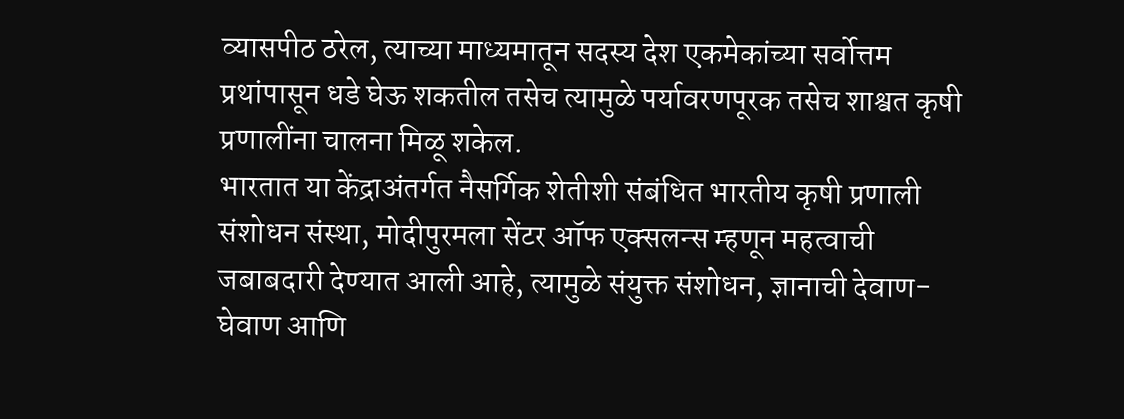व्यासपीठ ठरेल, त्याच्या माध्यमातून सदस्य देश एकमेकांच्या सर्वोत्तम प्रथांपासून धडे घेऊ शकतील तसेच त्यामुळे पर्यावरणपूरक तसेच शाश्वत कृषी प्रणालींना चालना मिळू शकेल.
भारतात या केंद्राअंतर्गत नैसर्गिक शेतीशी संबंधित भारतीय कृषी प्रणाली संशोधन संस्था, मोदीपुरमला सेंटर ऑफ एक्सलन्स म्हणून महत्वाची जबाबदारी देण्यात आली आहे, त्यामुळे संयुक्त संशोधन, ज्ञानाची देवाण-घेवाण आणि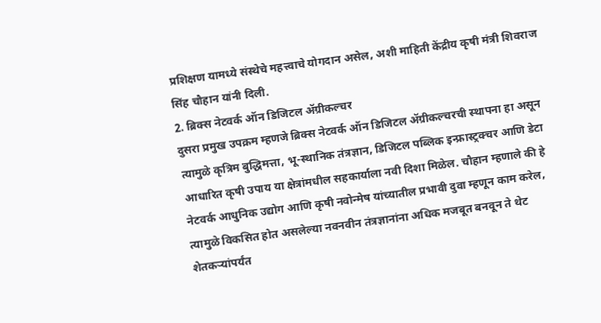प्रशिक्षण यामध्ये संस्थेचे महत्त्वाचे योगदान असेल, अशी माहिती केंद्रीय कृषी मंत्री शिवराज सिंह चौहान यांनी दिली.
2. ब्रिक्स नेटवर्क ऑन डिजिटल ॲग्रीकल्चर
दुसरा प्रमुख उपक्रम म्हणजे ब्रिक्स नेटवर्क ऑन डिजिटल ॲग्रीकल्चरची स्थापना हा असून त्यामुळे कृत्रिम बुद्धिमत्ता, भू-स्थानिक तंत्रज्ञान, डिजिटल पब्लिक इन्फ्रास्ट्रक्चर आणि डेटा आधारित कृषी उपाय या क्षेत्रांमधील सहकार्याला नवी दिशा मिळेल. चौहान म्हणाले की हे नेटवर्क आधुनिक उद्योग आणि कृषी नवोन्मेष यांच्यातील प्रभावी दुवा म्हणून काम करेल, त्यामुळे विकसित होत असलेल्या नवनवीन तंत्रज्ञानांना अधिक मजबूत बनवून ते थेट शेतकऱ्यांपर्यंत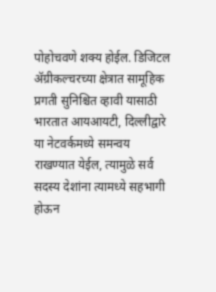पोहोचवणे शक्य होईल. डिजिटल ॲग्रीकल्चरच्या क्षेत्रात सामूहिक प्रगती सुनिश्चित व्हावी यासाठी भारतात आयआयटी, दिल्लीद्वारे या नेटवर्कमध्ये समन्वय राखण्यात येईल, त्यामुळे सर्व सदस्य देशांना त्यामध्ये सहभागी होऊन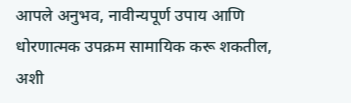आपले अनुभव, नावीन्यपूर्ण उपाय आणि धोरणात्मक उपक्रम सामायिक करू शकतील, अशी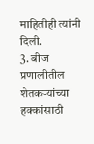माहितीही त्यांनी दिली.
3. बीज प्रणालीतील शेतकऱ्यांच्या हक्कांसाठी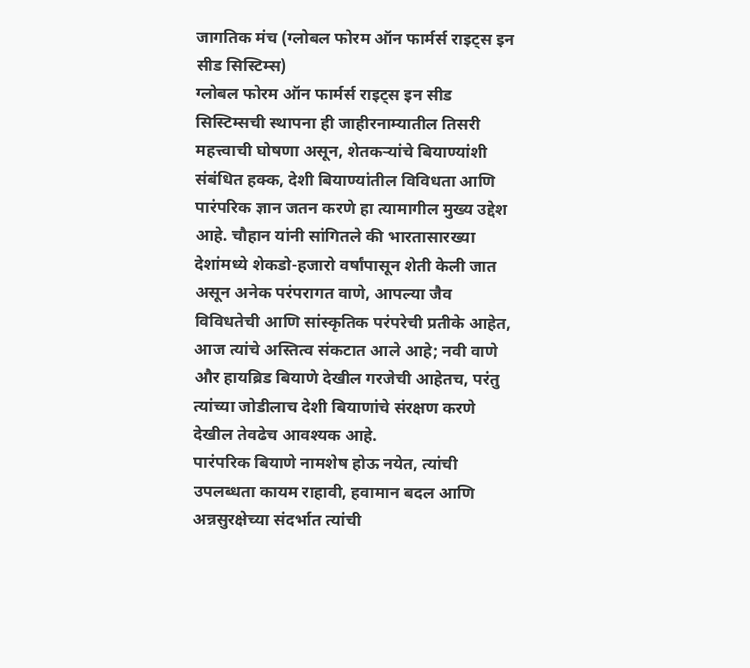जागतिक मंच (ग्लोबल फोरम ऑन फार्मर्स राइट्स इन सीड सिस्टिम्स)
ग्लोबल फोरम ऑन फार्मर्स राइट्स इन सीड सिस्टिम्सची स्थापना ही जाहीरनाम्यातील तिसरी महत्त्वाची घोषणा असून, शेतकऱ्यांचे बियाण्यांशी संबंधित हक्क, देशी बियाण्यांतील विविधता आणि पारंपरिक ज्ञान जतन करणे हा त्यामागील मुख्य उद्देश आहे. चौहान यांनी सांगितले की भारतासारख्या देशांमध्ये शेकडो-हजारो वर्षांपासून शेती केली जात असून अनेक परंपरागत वाणे, आपल्या जैव विविधतेची आणि सांस्कृतिक परंपरेची प्रतीके आहेत, आज त्यांचे अस्तित्व संकटात आले आहे; नवी वाणे और हायब्रिड बियाणे देखील गरजेची आहेतच, परंतु त्यांच्या जोडीलाच देशी बियाणांचे संरक्षण करणे देखील तेवढेच आवश्यक आहे.
पारंपरिक बियाणे नामशेष होऊ नयेत, त्यांची उपलब्धता कायम राहावी, हवामान बदल आणि अन्नसुरक्षेच्या संदर्भात त्यांची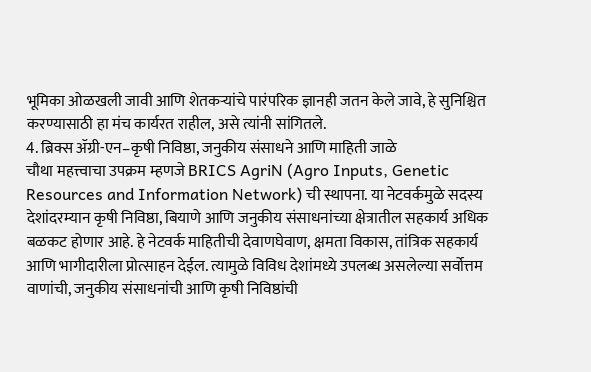भूमिका ओळखली जावी आणि शेतकऱ्यांचे पारंपरिक ज्ञानही जतन केले जावे, हे सुनिश्चित करण्यासाठी हा मंच कार्यरत राहील, असे त्यांनी सांगितले.
4. ब्रिक्स ॲग्री-एन–कृषी निविष्ठा, जनुकीय संसाधने आणि माहिती जाळे
चौथा महत्त्वाचा उपक्रम म्हणजे BRICS AgriN (Agro Inputs, Genetic Resources and Information Network) ची स्थापना. या नेटवर्कमुळे सदस्य देशांदरम्यान कृषी निविष्ठा, बियाणे आणि जनुकीय संसाधनांच्या क्षेत्रातील सहकार्य अधिक बळकट होणार आहे. हे नेटवर्क माहितीची देवाणघेवाण, क्षमता विकास, तांत्रिक सहकार्य आणि भागीदारीला प्रोत्साहन देईल. त्यामुळे विविध देशांमध्ये उपलब्ध असलेल्या सर्वोत्तम वाणांची, जनुकीय संसाधनांची आणि कृषी निविष्ठांची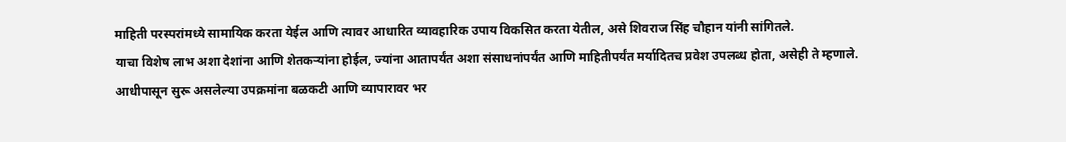माहिती परस्परांमध्ये सामायिक करता येईल आणि त्यावर आधारित व्यावहारिक उपाय विकसित करता येतील, असे शिवराज सिंह चौहान यांनी सांगितले.
याचा विशेष लाभ अशा देशांना आणि शेतकऱ्यांना होईल, ज्यांना आतापर्यंत अशा संसाधनांपर्यंत आणि माहितीपर्यंत मर्यादितच प्रवेश उपलब्ध होता, असेही ते म्हणाले.
आधीपासून सुरू असलेल्या उपक्रमांना बळकटी आणि व्यापारावर भर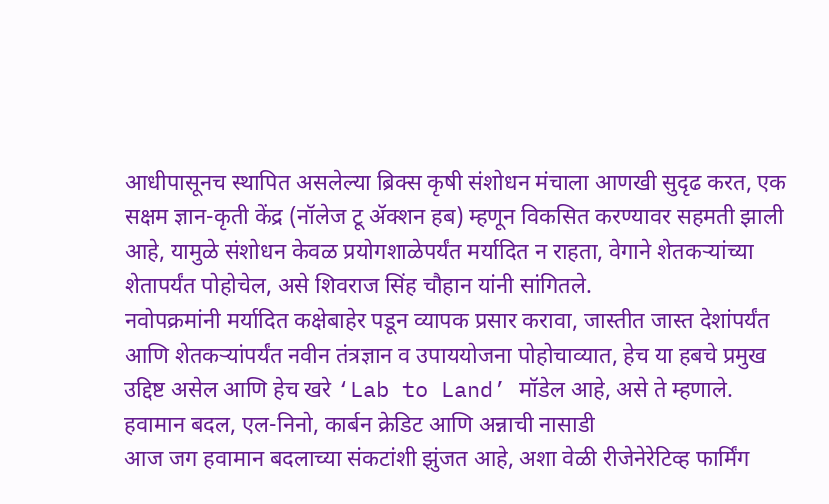आधीपासूनच स्थापित असलेल्या ब्रिक्स कृषी संशोधन मंचाला आणखी सुदृढ करत, एक सक्षम ज्ञान-कृती केंद्र (नॉलेज टू ॲक्शन हब) म्हणून विकसित करण्यावर सहमती झाली आहे, यामुळे संशोधन केवळ प्रयोगशाळेपर्यंत मर्यादित न राहता, वेगाने शेतकऱ्यांच्या शेतापर्यंत पोहोचेल, असे शिवराज सिंह चौहान यांनी सांगितले.
नवोपक्रमांनी मर्यादित कक्षेबाहेर पडून व्यापक प्रसार करावा, जास्तीत जास्त देशांपर्यंत आणि शेतकऱ्यांपर्यंत नवीन तंत्रज्ञान व उपाययोजना पोहोचाव्यात, हेच या हबचे प्रमुख उद्दिष्ट असेल आणि हेच खरे ‘Lab to Land’ मॉडेल आहे, असे ते म्हणाले.
हवामान बदल, एल-निनो, कार्बन क्रेडिट आणि अन्नाची नासाडी
आज जग हवामान बदलाच्या संकटांशी झुंजत आहे, अशा वेळी रीजेनेरेटिव्ह फार्मिंग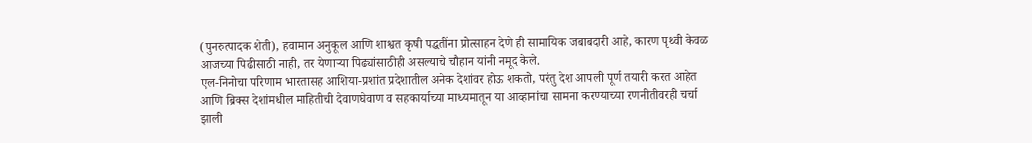(पुनरुत्पादक शेती), हवामान अनुकूल आणि शाश्वत कृषी पद्धतींना प्रोत्साहन देणे ही सामायिक जबाबदारी आहे, कारण पृथ्वी केवळ आजच्या पिढीसाठी नाही, तर येणाऱ्या पिढ्यांसाठीही असल्याचे चौहान यांनी नमूद केले.
एल-निनोचा परिणाम भारतासह आशिया-प्रशांत प्रदेशातील अनेक देशांवर होऊ शकतो, परंतु देश आपली पूर्ण तयारी करत आहेत आणि ब्रिक्स देशांमधील माहितीची देवाणघेवाण व सहकार्याच्या माध्यमातून या आव्हानांचा सामना करण्याच्या रणनीतीवरही चर्चा झाली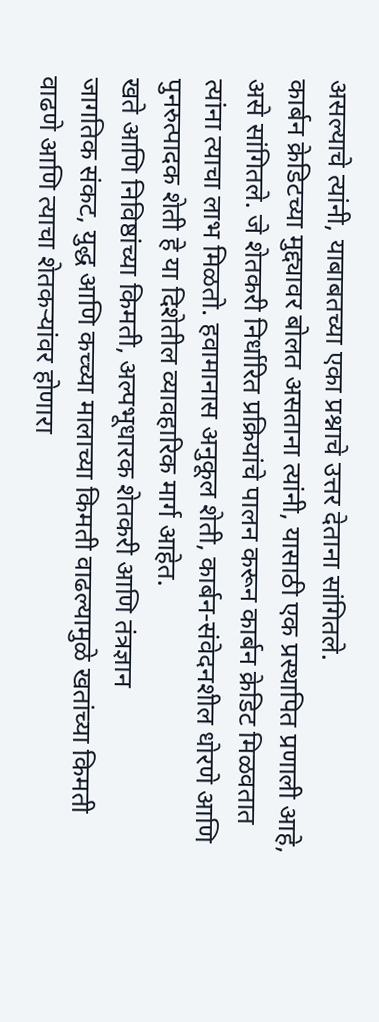असल्याचे त्यांनी, याबाबतच्या एका प्रश्नाचे उत्तर देताना सांगितले.
कार्बन क्रेडिटच्या मुद्द्यावर बोलत असताना त्यांनी, यासाठी एक प्रस्थापित प्रणाली आहे, असे सांगितले. जे शेतकरी निर्धारित प्रक्रियांचे पालन करून कार्बन क्रेडिट मिळवतात त्यांना त्याचा लाभ मिळतो. हवामानास अनुकूल शेती, कार्बन-संवेदनशील धोरणे आणि पुनरुत्पादक शेती हे या दिशेतील व्यावहारिक मार्ग आहेत.
खते आणि निविष्ठांच्या किमती, अल्पभूधारक शेतकरी आणि तंत्रज्ञान
जागतिक संकट, युद्ध आणि कच्च्या मालाच्या किमती वाढल्यामुळे खतांच्या किमती वाढणे आणि त्याचा शेतकऱ्यांवर होणारा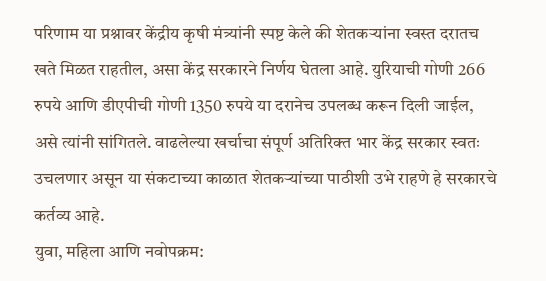परिणाम या प्रश्नावर केंद्रीय कृषी मंत्र्यांनी स्पष्ट केले की शेतकऱ्यांना स्वस्त दरातच खते मिळत राहतील, असा केंद्र सरकारने निर्णय घेतला आहे. युरियाची गोणी 266 रुपये आणि डीएपीची गोणी 1350 रुपये या दरानेच उपलब्ध करून दिली जाईल, असे त्यांनी सांगितले. वाढलेल्या खर्चाचा संपूर्ण अतिरिक्त भार केंद्र सरकार स्वतः उचलणार असून या संकटाच्या काळात शेतकऱ्यांच्या पाठीशी उभे राहणे हे सरकारचे कर्तव्य आहे.
युवा, महिला आणि नवोपक्रम: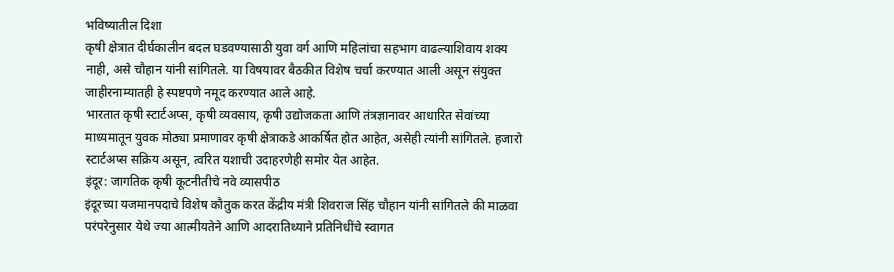भविष्यातील दिशा
कृषी क्षेत्रात दीर्घकालीन बदल घडवण्यासाठी युवा वर्ग आणि महिलांचा सहभाग वाढल्याशिवाय शक्य नाही, असे चौहान यांनी सांगितले. या विषयावर बैठकीत विशेष चर्चा करण्यात आली असून संयुक्त जाहीरनाम्यातही हे स्पष्टपणे नमूद करण्यात आले आहे.
भारतात कृषी स्टार्टअप्स, कृषी व्यवसाय, कृषी उद्योजकता आणि तंत्रज्ञानावर आधारित सेवांच्या माध्यमातून युवक मोठ्या प्रमाणावर कृषी क्षेत्राकडे आकर्षित होत आहेत, असेही त्यांनी सांगितले. हजारो स्टार्टअप्स सक्रिय असून, त्वरित यशाची उदाहरणेही समोर येत आहेत.
इंदूर: जागतिक कृषी कूटनीतीचे नवे व्यासपीठ
इंदूरच्या यजमानपदाचे विशेष कौतुक करत केंद्रीय मंत्री शिवराज सिंह चौहान यांनी सांगितले की माळवा परंपरेनुसार येथे ज्या आत्मीयतेने आणि आदरातिथ्याने प्रतिनिधींचे स्वागत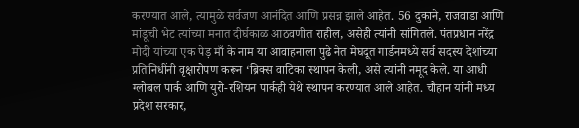करण्यात आले, त्यामुळे सर्वजण आनंदित आणि प्रसन्न झाले आहेत. 56 दुकाने, राजवाडा आणि मांडूची भेट त्यांच्या मनात दीर्घकाळ आठवणीत राहील, असेही त्यांनी सांगितले. पंतप्रधान नरेंद्र मोदी यांच्या एक पेड़ माँ के नाम या आवाहनाला पुढे नेत मेघदूत गार्डनमध्ये सर्व सदस्य देशांच्या प्रतिनिधींनी वृक्षारोपण करून ‘ब्रिक्स वाटिका स्थापन केली, असे त्यांनी नमूद केले. या आधी ग्लोबल पार्क आणि युरो-रशियन पार्कही येथे स्थापन करण्यात आले आहेत. चौहान यांनी मध्य प्रदेश सरकार,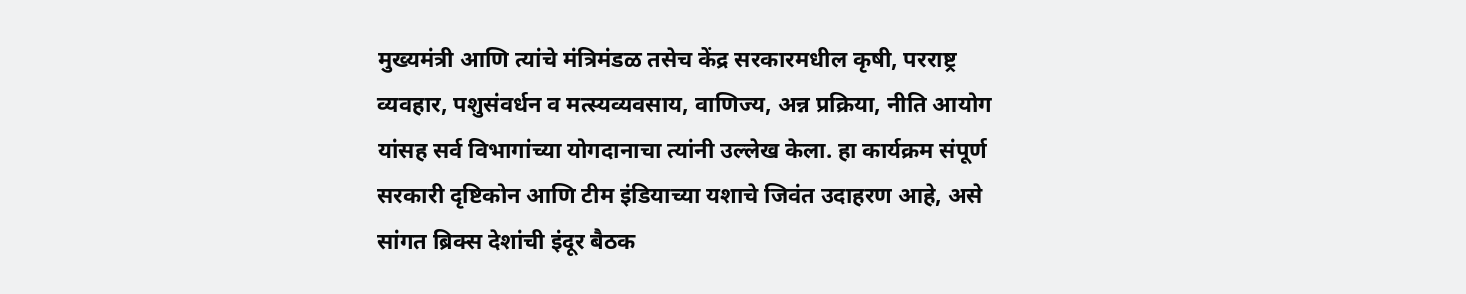मुख्यमंत्री आणि त्यांचे मंत्रिमंडळ तसेच केंद्र सरकारमधील कृषी, परराष्ट्र व्यवहार, पशुसंवर्धन व मत्स्यव्यवसाय, वाणिज्य, अन्न प्रक्रिया, नीति आयोग यांसह सर्व विभागांच्या योगदानाचा त्यांनी उल्लेख केला. हा कार्यक्रम संपूर्ण सरकारी दृष्टिकोन आणि टीम इंडियाच्या यशाचे जिवंत उदाहरण आहे, असे सांगत ब्रिक्स देशांची इंदूर बैठक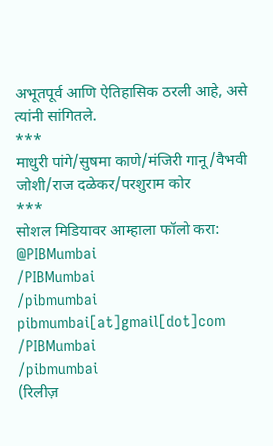अभूतपूर्व आणि ऐतिहासिक ठरली आहे, असे त्यांनी सांगितले.
***
माधुरी पांगे/सुषमा काणे/मंजिरी गानू/वैभवी जोशी/राज दळेकर/परशुराम कोर
***
सोशल मिडियावर आम्हाला फॉलो करा:
@PIBMumbai
/PIBMumbai
/pibmumbai
pibmumbai[at]gmail[dot]com
/PIBMumbai
/pibmumbai
(रिलीज़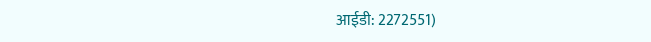आईडी: 2272551)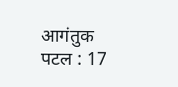आगंतुक पटल : 17